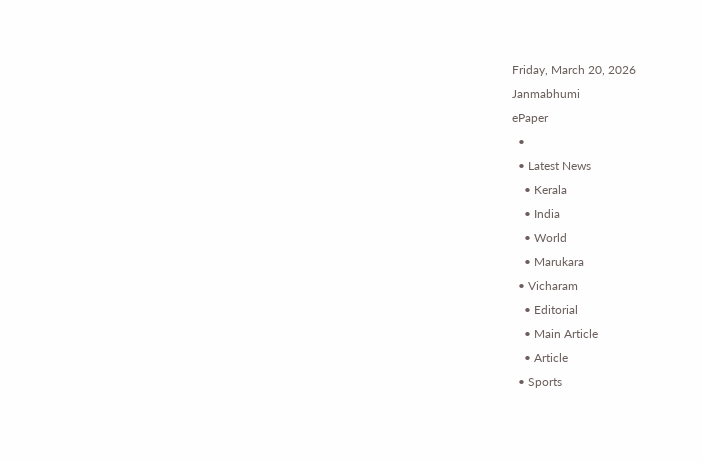Friday, March 20, 2026
Janmabhumi
ePaper
  •
  • Latest News
    • Kerala
    • India
    • World
    • Marukara
  • Vicharam
    • Editorial
    • Main Article
    • Article
  • Sports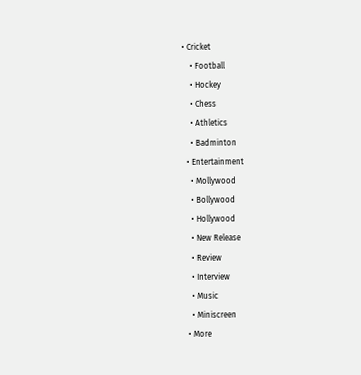• Cricket
    • Football
    • Hockey
    • Chess
    • Athletics
    • Badminton
  • Entertainment
    • Mollywood
    • Bollywood
    • Hollywood
    • New Release
    • Review
    • Interview
    • Music
    • Miniscreen
  • More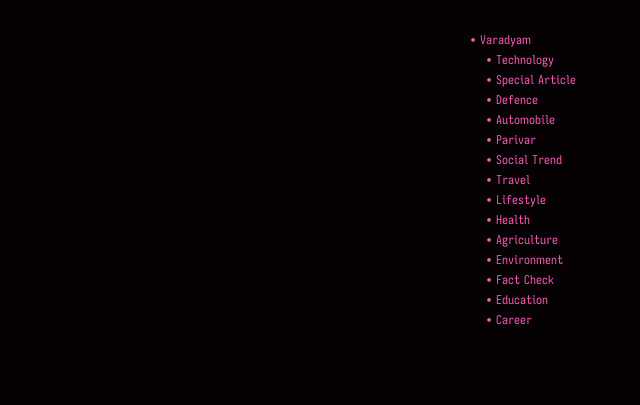• Varadyam
    • Technology
    • Special Article
    • Defence
    • Automobile
    • Parivar
    • Social Trend
    • Travel
    • Lifestyle
    • Health
    • Agriculture
    • Environment
    • Fact Check
    • Education
    • Career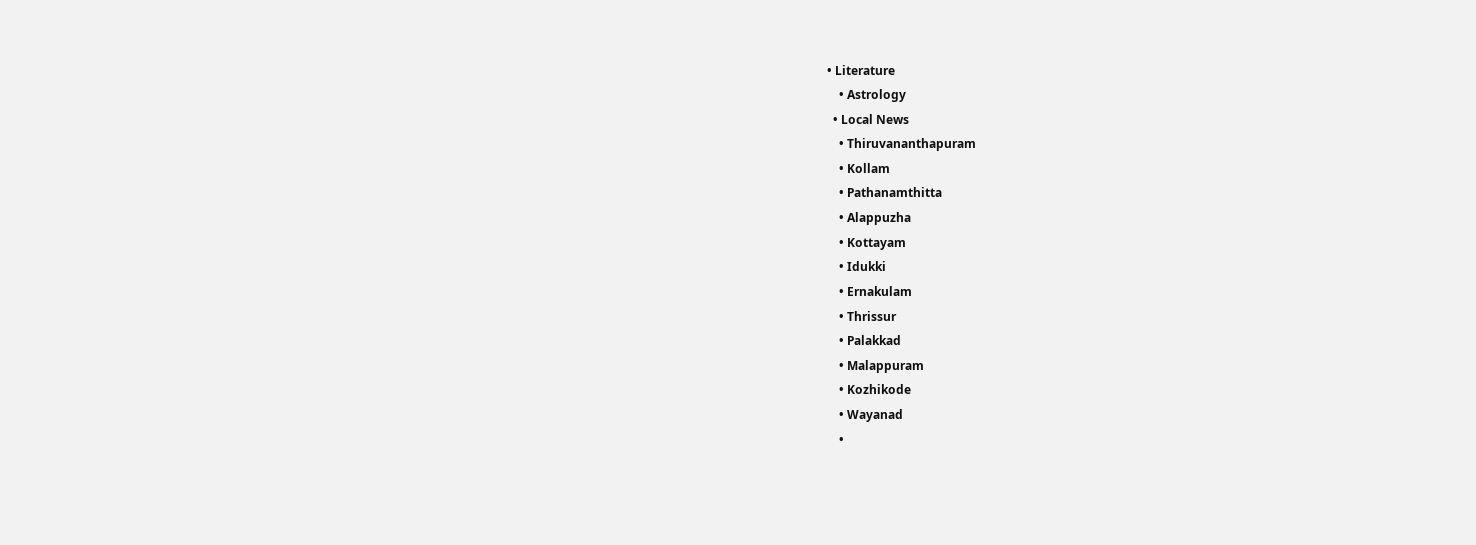• Literature
    • Astrology
  • Local News
    • Thiruvananthapuram
    • Kollam
    • Pathanamthitta
    • Alappuzha
    • Kottayam
    • Idukki
    • Ernakulam
    • Thrissur
    • Palakkad
    • Malappuram
    • Kozhikode
    • Wayanad
    •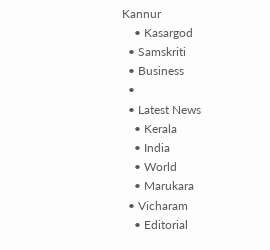Kannur
    • Kasargod
  • Samskriti
  • Business
  •
  • Latest News
    • Kerala
    • India
    • World
    • Marukara
  • Vicharam
    • Editorial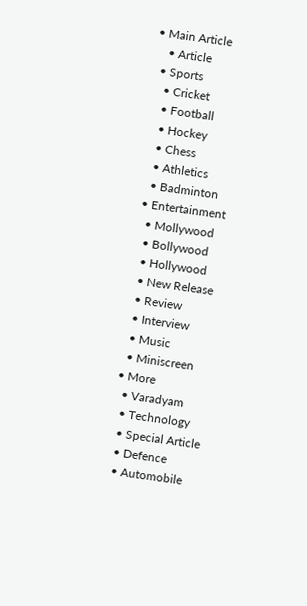• Main Article
    • Article
  • Sports
    • Cricket
    • Football
    • Hockey
    • Chess
    • Athletics
    • Badminton
  • Entertainment
    • Mollywood
    • Bollywood
    • Hollywood
    • New Release
    • Review
    • Interview
    • Music
    • Miniscreen
  • More
    • Varadyam
    • Technology
    • Special Article
    • Defence
    • Automobile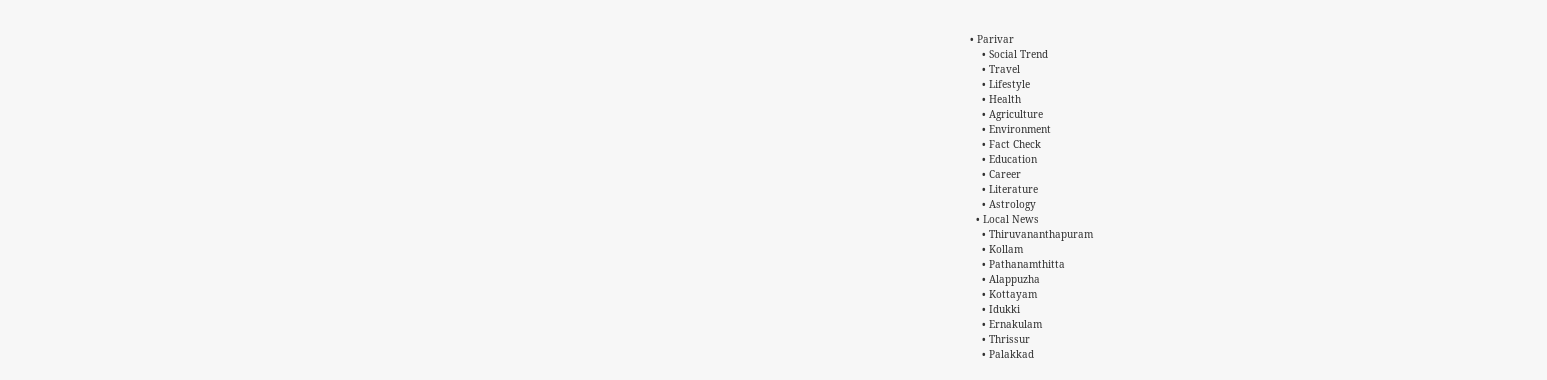• Parivar
    • Social Trend
    • Travel
    • Lifestyle
    • Health
    • Agriculture
    • Environment
    • Fact Check
    • Education
    • Career
    • Literature
    • Astrology
  • Local News
    • Thiruvananthapuram
    • Kollam
    • Pathanamthitta
    • Alappuzha
    • Kottayam
    • Idukki
    • Ernakulam
    • Thrissur
    • Palakkad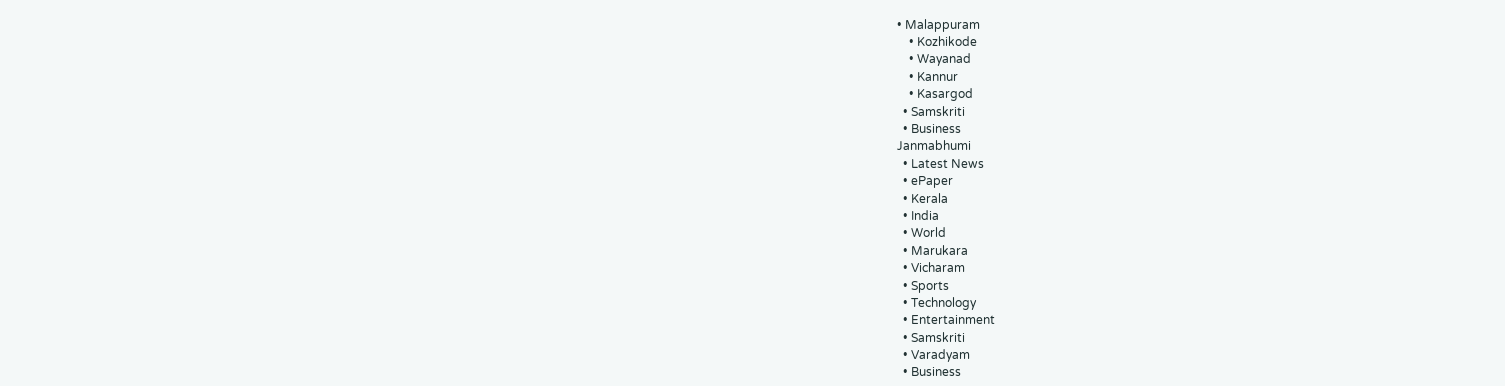• Malappuram
    • Kozhikode
    • Wayanad
    • Kannur
    • Kasargod
  • Samskriti
  • Business
Janmabhumi
  • Latest News
  • ePaper
  • Kerala
  • India
  • World
  • Marukara
  • Vicharam
  • Sports
  • Technology
  • Entertainment
  • Samskriti
  • Varadyam
  • Business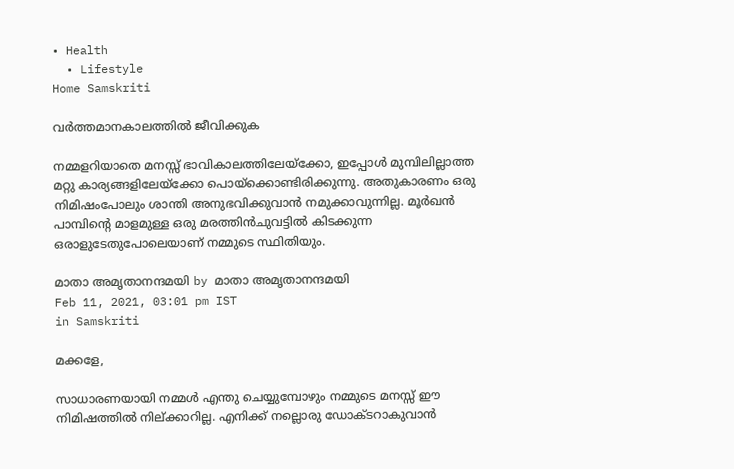• Health
  • Lifestyle
Home Samskriti

വര്‍ത്തമാനകാലത്തില്‍ ജീവിക്കുക

നമ്മളറിയാതെ മനസ്സ് ഭാവികാലത്തിലേയ്‌ക്കോ, ഇപ്പോള്‍ മുമ്പിലില്ലാത്ത മറ്റു കാര്യങ്ങളിലേയ്‌ക്കോ പൊയ്‌ക്കൊണ്ടിരിക്കുന്നു. അതുകാരണം ഒരു നിമിഷംപോലും ശാന്തി അനുഭവിക്കുവാന്‍ നമുക്കാവുന്നില്ല. മൂര്‍ഖന്‍ പാമ്പിന്റെ മാളമുള്ള ഒരു മരത്തിന്‍ചുവട്ടില്‍ കിടക്കുന്ന ഒരാളുടേതുപോലെയാണ് നമ്മുടെ സ്ഥിതിയും.

മാതാ അമൃതാനന്ദമയി by മാതാ അമൃതാനന്ദമയി
Feb 11, 2021, 03:01 pm IST
in Samskriti

മക്കളേ,

സാധാരണയായി നമ്മള്‍ എന്തു ചെയ്യുമ്പോഴും നമ്മുടെ മനസ്സ് ഈ നിമിഷത്തില്‍ നില്ക്കാറില്ല. എനിക്ക് നല്ലൊരു ഡോക്ടറാകുവാന്‍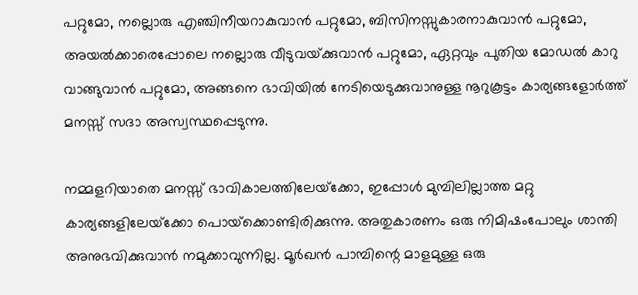പറ്റുമോ, നല്ലൊരു എഞ്ചിനീയറാകുവാന്‍ പറ്റുമോ, ബിസിനസ്സുകാരനാകുവാന്‍ പറ്റുമോ, അയല്‍ക്കാരെപ്പോലെ നല്ലൊരു വീടുവയ്‌ക്കുവാന്‍ പറ്റുമോ, ഏറ്റവും പുതിയ മോഡല്‍ കാറു വാങ്ങുവാന്‍ പറ്റുമോ, അങ്ങനെ ഭാവിയില്‍ നേടിയെടുക്കുവാനുള്ള നൂറുകൂട്ടം കാര്യങ്ങളോര്‍ത്ത് മനസ്സ് സദാ അസ്വസ്ഥപ്പെടുന്നു.

നമ്മളറിയാതെ മനസ്സ് ഭാവികാലത്തിലേയ്‌ക്കോ, ഇപ്പോള്‍ മുമ്പിലില്ലാത്ത മറ്റു കാര്യങ്ങളിലേയ്‌ക്കോ പൊയ്‌ക്കൊണ്ടിരിക്കുന്നു. അതുകാരണം ഒരു നിമിഷംപോലും ശാന്തി അനുഭവിക്കുവാന്‍ നമുക്കാവുന്നില്ല. മൂര്‍ഖന്‍ പാമ്പിന്റെ മാളമുള്ള ഒരു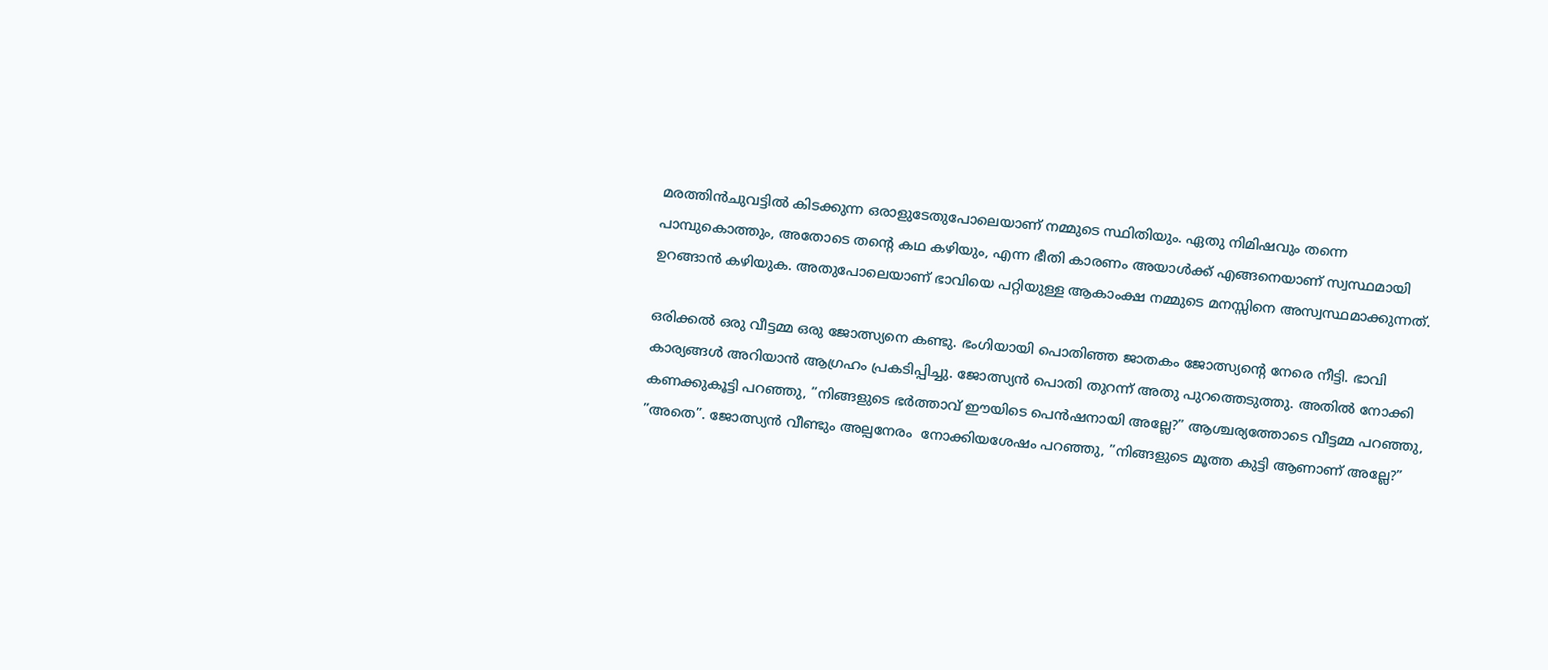മരത്തിന്‍ചുവട്ടില്‍ കിടക്കുന്ന ഒരാളുടേതുപോലെയാണ് നമ്മുടെ സ്ഥിതിയും. ഏതു നിമിഷവും തന്നെ പാമ്പുകൊത്തും, അതോടെ തന്റെ കഥ കഴിയും, എന്ന ഭീതി കാരണം അയാള്‍ക്ക് എങ്ങനെയാണ് സ്വസ്ഥമായി ഉറങ്ങാന്‍ കഴിയുക. അതുപോലെയാണ് ഭാവിയെ പറ്റിയുള്ള ആകാംക്ഷ നമ്മുടെ മനസ്സിനെ അസ്വസ്ഥമാക്കുന്നത്.

ഒരിക്കല്‍ ഒരു വീട്ടമ്മ ഒരു ജോത്സ്യനെ കണ്ടു. ഭംഗിയായി പൊതിഞ്ഞ ജാതകം ജോത്സ്യന്റെ നേരെ നീട്ടി. ഭാവി കാര്യങ്ങള്‍ അറിയാന്‍ ആഗ്രഹം പ്രകടിപ്പിച്ചു. ജോത്സ്യന്‍ പൊതി തുറന്ന് അതു പുറത്തെടുത്തു. അതില്‍ നോക്കി കണക്കുകൂട്ടി പറഞ്ഞു, ”നിങ്ങളുടെ ഭര്‍ത്താവ് ഈയിടെ പെന്‍ഷനായി അല്ലേ?” ആശ്ചര്യത്തോടെ വീട്ടമ്മ പറഞ്ഞു, ”അതെ”. ജോത്സ്യന്‍ വീണ്ടും അല്പനേരം  നോക്കിയശേഷം പറഞ്ഞു, ”നിങ്ങളുടെ മൂത്ത കുട്ടി ആണാണ് അല്ലേ?”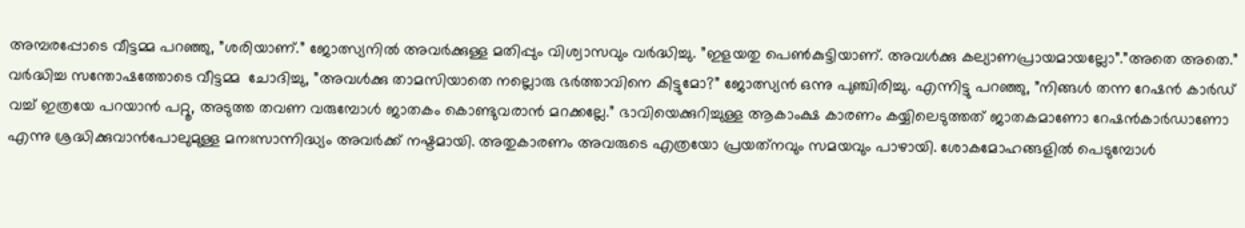അമ്പരപ്പോടെ വീട്ടമ്മ പറഞ്ഞു, ”ശരിയാണ്.” ജോത്സ്യനില്‍ അവര്‍ക്കുള്ള മതിപ്പും വിശ്വാസവും വര്‍ദ്ധിച്ചു. ”ഇളയതു പെണ്‍കുട്ടിയാണ്. അവള്‍ക്കു കല്യാണപ്രായമായല്ലോ”.”അതെ അതെ.” വര്‍ദ്ധിച്ച സന്തോഷത്തോടെ വീട്ടമ്മ  ചോദിച്ചു, ”അവള്‍ക്കു താമസിയാതെ നല്ലൊരു ഭര്‍ത്താവിനെ കിട്ടുമോ?” ജോത്സ്യന്‍ ഒന്നു പുഞ്ചിരിച്ചു. എന്നിട്ടു പറഞ്ഞു, ”നിങ്ങള്‍ തന്ന റേഷന്‍ കാര്‍ഡ് വച്ച് ഇത്രയേ പറയാന്‍ പറ്റൂ, അടുത്ത തവണ വരുമ്പോള്‍ ജാതകം കൊണ്ടുവരാന്‍ മറക്കല്ലേ.” ഭാവിയെക്കുറിച്ചുള്ള ആകാംക്ഷ കാരണം കയ്യിലെടുത്തത് ജാതകമാണോ റേഷന്‍കാര്‍ഡാണോ എന്നു ശ്രദ്ധിക്കുവാന്‍പോലുമുള്ള മനഃസാന്നിദ്ധ്യം അവര്‍ക്ക് നഷ്ടമായി. അതുകാരണം അവരുടെ എത്രയോ പ്രയത്‌നവും സമയവും പാഴായി. ശോകമോഹങ്ങളില്‍ പെടുമ്പോള്‍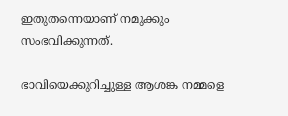ഇതുതന്നെയാണ് നമുക്കും സംഭവിക്കുന്നത്.

ഭാവിയെക്കുറിച്ചുള്ള ആശങ്ക നമ്മളെ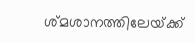ശ്മശാനത്തിലേയ്‌ക്ക്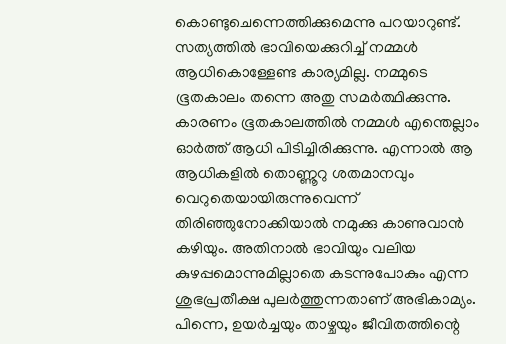കൊണ്ടുചെന്നെത്തിക്കുമെന്നു പറയാറുണ്ട്. സത്യത്തില്‍ ഭാവിയെക്കുറിച്ച് നമ്മള്‍ ആധികൊള്ളേണ്ട കാര്യമില്ല. നമ്മുടെ ഭൂതകാലം തന്നെ അതു സമര്‍ത്ഥിക്കുന്നു. കാരണം ഭൂതകാലത്തില്‍ നമ്മള്‍ എന്തെല്ലാം ഓര്‍ത്ത് ആധി പിടിച്ചിരിക്കുന്നു. എന്നാല്‍ ആ ആധികളില്‍ തൊണ്ണൂറു ശതമാനവും വെറുതെയായിരുന്നുവെന്ന് തിരിഞ്ഞുനോക്കിയാല്‍ നമുക്കു കാണുവാന്‍ കഴിയും. അതിനാല്‍ ഭാവിയും വലിയ കുഴപ്പമൊന്നുമില്ലാതെ കടന്നുപോകും എന്ന ശുഭപ്രതീക്ഷ പുലര്‍ത്തുന്നതാണ് അഭികാമ്യം. പിന്നെ, ഉയര്‍ച്ചയും താഴ്ചയും ജീവിതത്തിന്റെ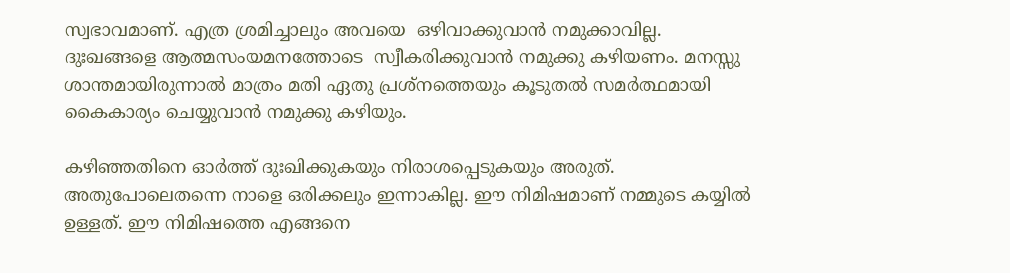സ്വഭാവമാണ്. എത്ര ശ്രമിച്ചാലും അവയെ  ഒഴിവാക്കുവാന്‍ നമുക്കാവില്ല. ദുഃഖങ്ങളെ ആത്മസംയമനത്തോടെ  സ്വീകരിക്കുവാന്‍ നമുക്കു കഴിയണം. മനസ്സു ശാന്തമായിരുന്നാല്‍ മാത്രം മതി ഏതു പ്രശ്‌നത്തെയും കൂടുതല്‍ സമര്‍ത്ഥമായി കൈകാര്യം ചെയ്യുവാന്‍ നമുക്കു കഴിയും.

കഴിഞ്ഞതിനെ ഓര്‍ത്ത് ദുഃഖിക്കുകയും നിരാശപ്പെടുകയും അരുത്.  അതുപോലെതന്നെ നാളെ ഒരിക്കലും ഇന്നാകില്ല. ഈ നിമിഷമാണ് നമ്മുടെ കയ്യില്‍ ഉള്ളത്. ഈ നിമിഷത്തെ എങ്ങനെ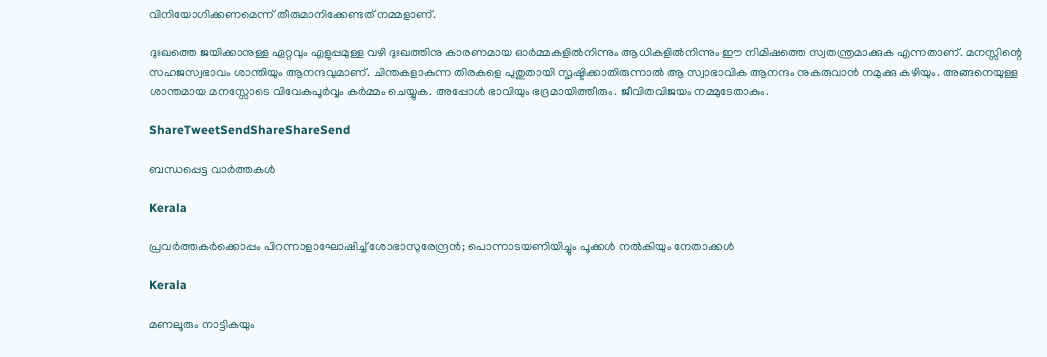വിനിയോഗിക്കണമെന്ന് തീരുമാനിക്കേണ്ടത് നമ്മളാണ്.

ദുഃഖത്തെ ജയിക്കാനുള്ള ഏറ്റവും എളുപ്പമുള്ള വഴി ദുഃഖത്തിനു കാരണമായ ഓര്‍മ്മകളില്‍നിന്നും ആധികളില്‍നിന്നും ഈ നിമിഷത്തെ സ്വതന്ത്രമാക്കുക എന്നതാണ്. മനസ്സിന്റെ സഹജസ്വഭാവം ശാന്തിയും ആനന്ദവുമാണ്. ചിന്തകളാകുന്ന തിരകളെ പുതുതായി സൃഷ്ടിക്കാതിരുന്നാല്‍ ആ സ്വാഭാവിക ആനന്ദം നുകരുവാന്‍ നമുക്കു കഴിയും. അങ്ങനെയുള്ള ശാന്തമായ മനസ്സോടെ വിവേകപൂര്‍വ്വം കര്‍മ്മം ചെയ്യുക. അപ്പോള്‍ ഭാവിയും ഭദ്രമായിത്തീരും. ജീവിതവിജയം നമ്മുടേതാകും.

ShareTweetSendShareShareSend

ബന്ധപ്പെട്ട വാര്‍ത്തകള്‍

Kerala

പ്രവര്‍ത്തകര്‍ക്കൊപ്പം പിറന്നാളാഘോഷിച്ച് ശോഭാസുരേന്ദ്രന്‍; പൊന്നാടയണിയിച്ചും പൂക്കള്‍ നല്‍കിയും നേതാക്കൾ

Kerala

മണലൂരും നാട്ടികയും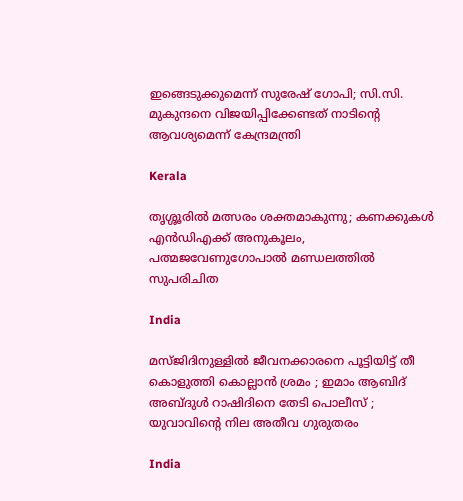ഇങ്ങെടുക്കുമെന്ന് സുരേഷ് ഗോപി; സി.സി. മുകുന്ദനെ വിജയിപ്പിക്കേണ്ടത് നാടിന്റെ ആവശ്യമെന്ന് കേന്ദ്രമന്ത്രി

Kerala

തൃശ്ശൂരില്‍ മത്സരം ശക്തമാകുന്നു; കണക്കുകള്‍ എന്‍ഡിഎക്ക് അനുകൂലം, പത്മജവേണുഗോപാൽ മണ്ഡലത്തിൽ സുപരിചിത

India

മസ്ജിദിനുള്ളിൽ ജീവനക്കാരനെ പൂട്ടിയിട്ട് തീ കൊളുത്തി കൊല്ലാൻ ശ്രമം ; ഇമാം ആബിദ് അബ്ദുൾ റാഷിദിനെ തേടി പൊലീസ് ; യുവാവിന്റെ നില അതീവ ഗുരുതരം

India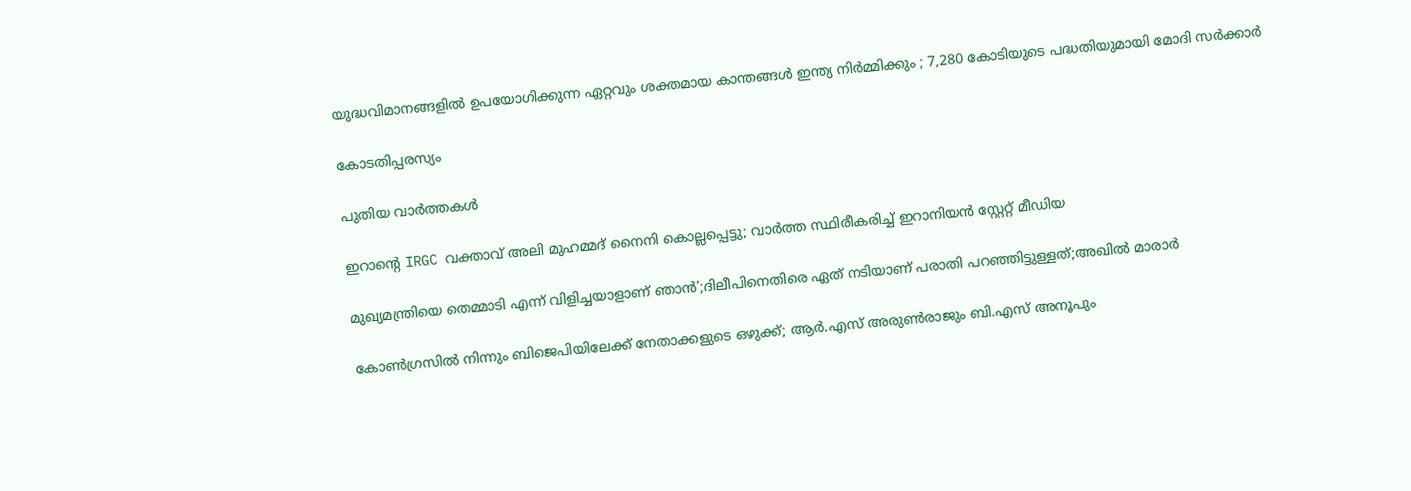യുദ്ധവിമാനങ്ങളിൽ ഉപയോഗിക്കുന്ന ഏറ്റവും ശക്തമായ കാന്തങ്ങൾ ഇന്ത്യ നിർമ്മിക്കും ; 7,280 കോടിയുടെ പദ്ധതിയുമായി മോദി സർക്കാർ

കോടതിപ്പരസ്യം

പുതിയ വാര്‍ത്തകള്‍

ഇറാന്റെ IRGC വക്താവ് അലി മുഹമ്മദ് നൈനി കൊല്ലപ്പെട്ടു; വാർത്ത സ്ഥിരീകരിച്ച് ഇറാനിയൻ സ്റ്റേറ്റ് മീഡിയ

മുഖ്യമന്ത്രിയെ തെമ്മാടി എന്ന് വിളിച്ചയാളാണ് ഞാൻ’;ദിലീപിനെതിരെ ഏത് നടിയാണ് പരാതി പറഞ്ഞിട്ടുള്ളത്;അഖിൽ മാരാർ

കോൺഗ്രസിൽ നിന്നും ബിജെപിയിലേക്ക് നേതാക്കളുടെ ഒഴുക്ക്; ആർ.എസ് അരുൺരാജും ബി.എസ് അനൂപും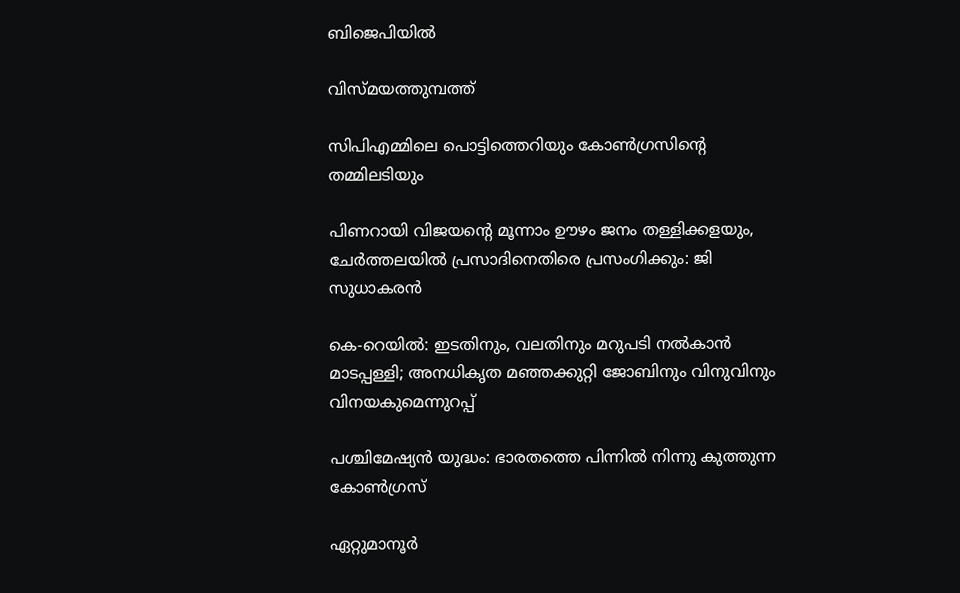ബിജെപിയിൽ

വിസ്മയത്തുമ്പത്ത്

സിപിഎമ്മിലെ പൊട്ടിത്തെറിയും കോണ്‍ഗ്രസിന്റെ തമ്മിലടിയും

പിണറായി വിജയന്റെ മൂന്നാം ഊഴം ജനം തള്ളിക്കളയും, ചേർത്തലയിൽ പ്രസാദിനെതിരെ പ്രസംഗിക്കും: ജി സുധാകരൻ

കെ-റെയില്‍: ഇടതിനും, വലതിനും മറുപടി നല്‍കാന്‍ മാടപ്പള്ളി; അനധികൃത മഞ്ഞക്കുറ്റി ജോബിനും വിനുവിനും വിനയകുമെന്നുറപ്പ്

പശ്ചിമേഷ്യന്‍ യുദ്ധം: ഭാരതത്തെ പിന്നില്‍ നിന്നു കുത്തുന്ന കോണ്‍ഗ്രസ്

ഏറ്റുമാനൂര്‍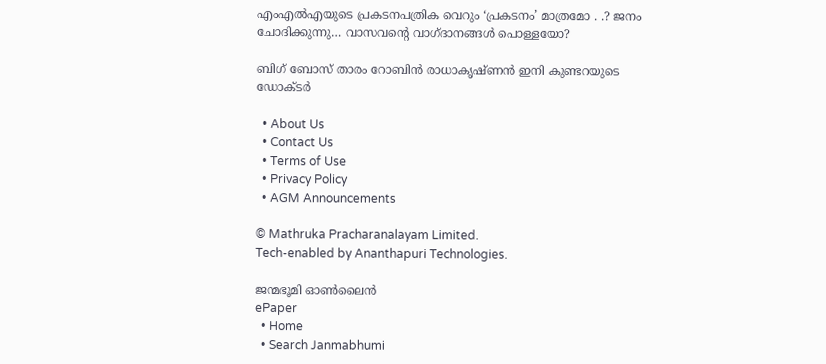എംഎല്‍എയുടെ പ്രകടനപത്രിക വെറും ‘പ്രകടനം’ മാത്രമോ . .? ജനം ചോദിക്കുന്നു… വാസവന്റെ വാഗ്ദാനങ്ങള്‍ പൊള്ളയോ?

ബിഗ് ബോസ് താരം റോബിന്‍ രാധാകൃഷ്ണൻ ഇനി കുണ്ടറയുടെ ഡോക്ടര്‍

  • About Us
  • Contact Us
  • Terms of Use
  • Privacy Policy
  • AGM Announcements

© Mathruka Pracharanalayam Limited.
Tech-enabled by Ananthapuri Technologies.

ജന്മഭൂമി ഓണ്‍ലൈന്‍
ePaper
  • Home
  • Search Janmabhumi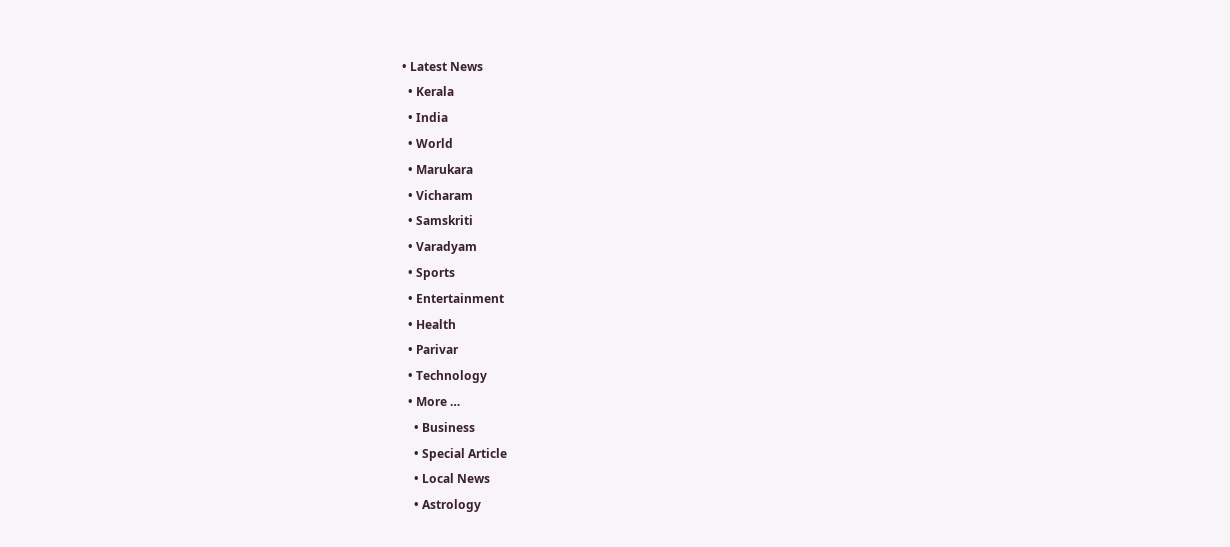• Latest News
  • Kerala
  • India
  • World
  • Marukara
  • Vicharam
  • Samskriti
  • Varadyam
  • Sports
  • Entertainment
  • Health
  • Parivar
  • Technology
  • More …
    • Business
    • Special Article
    • Local News
    • Astrology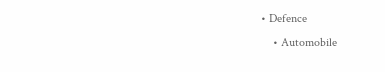• Defence
    • Automobile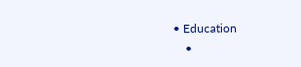• Education
    •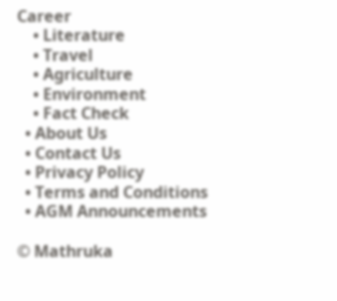Career
    • Literature
    • Travel
    • Agriculture
    • Environment
    • Fact Check
  • About Us
  • Contact Us
  • Privacy Policy
  • Terms and Conditions
  • AGM Announcements

© Mathruka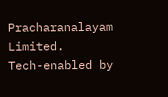Pracharanalayam Limited.
Tech-enabled by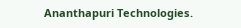Ananthapuri Technologies.